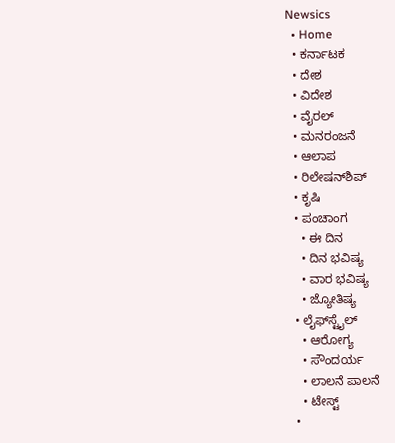Newsics
  • Home
  • ಕರ್ನಾಟಕ
  • ದೇಶ
  • ವಿದೇಶ
  • ವೈರಲ್
  • ಮನರಂಜನೆ
  • ಆಲಾಪ
  • ರಿಲೇಷನ್‌ಶಿಪ್
  • ಕೃಷಿ
  • ಪಂಚಾಂಗ
    • ಈ ದಿನ
    • ದಿನ ಭವಿಷ್ಯ
    • ವಾರ ಭವಿಷ್ಯ
    • ಜ್ಯೋತಿಷ್ಯ
  • ಲೈಫ್‌ಸ್ಟೈಲ್
    • ಆರೋಗ್ಯ
    • ಸೌಂದರ್ಯ
    • ಲಾಲನೆ ಪಾಲನೆ
    • ಟೇಸ್ಟ್
  •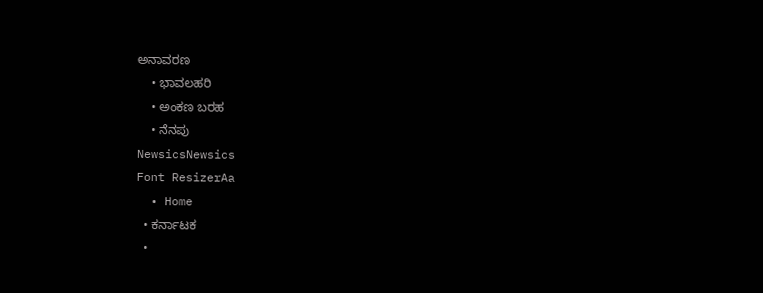ಅನಾವರಣ
    • ಭಾವಲಹರಿ
    • ಅಂಕಣ ಬರಹ
    • ನೆನಪು
NewsicsNewsics
Font ResizerAa
  • Home
  • ಕರ್ನಾಟಕ
  •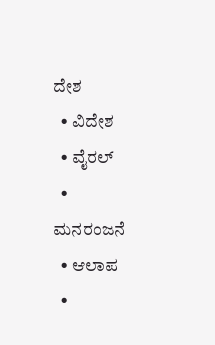ದೇಶ
  • ವಿದೇಶ
  • ವೈರಲ್
  • ಮನರಂಜನೆ
  • ಆಲಾಪ
  •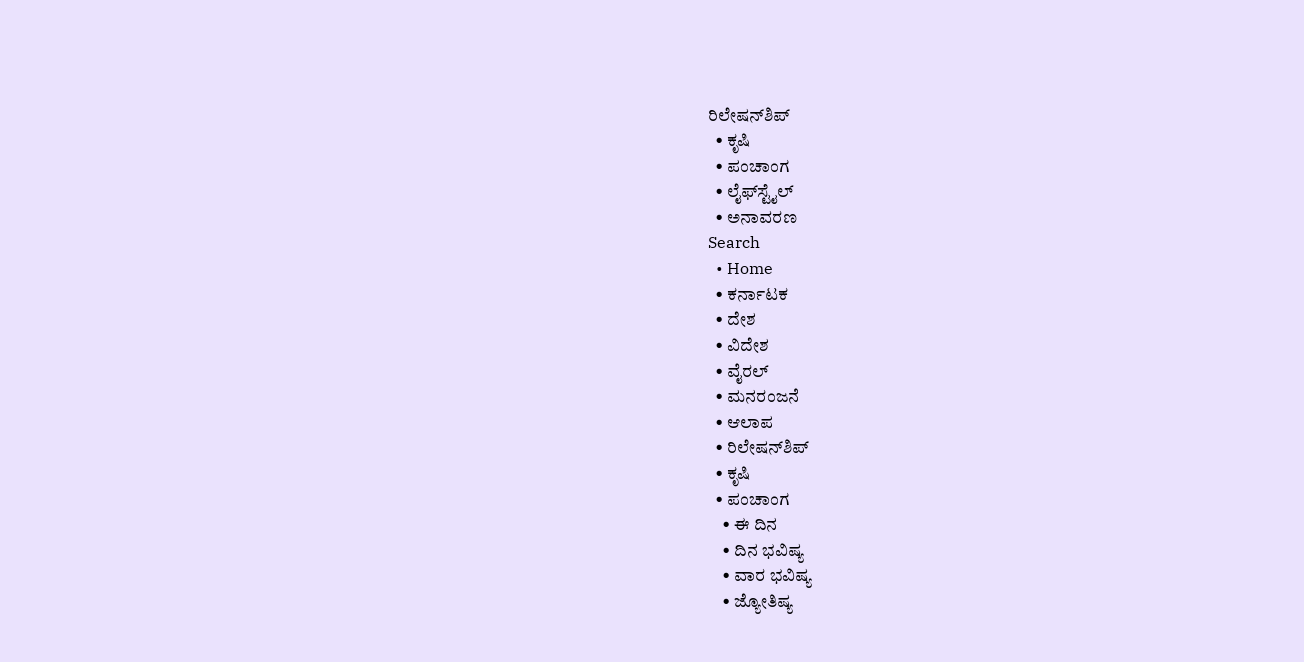ರಿಲೇಷನ್‌ಶಿಪ್
  • ಕೃಷಿ
  • ಪಂಚಾಂಗ
  • ಲೈಫ್‌ಸ್ಟೈಲ್
  • ಅನಾವರಣ
Search
  • Home
  • ಕರ್ನಾಟಕ
  • ದೇಶ
  • ವಿದೇಶ
  • ವೈರಲ್
  • ಮನರಂಜನೆ
  • ಆಲಾಪ
  • ರಿಲೇಷನ್‌ಶಿಪ್
  • ಕೃಷಿ
  • ಪಂಚಾಂಗ
    • ಈ ದಿನ
    • ದಿನ ಭವಿಷ್ಯ
    • ವಾರ ಭವಿಷ್ಯ
    • ಜ್ಯೋತಿಷ್ಯ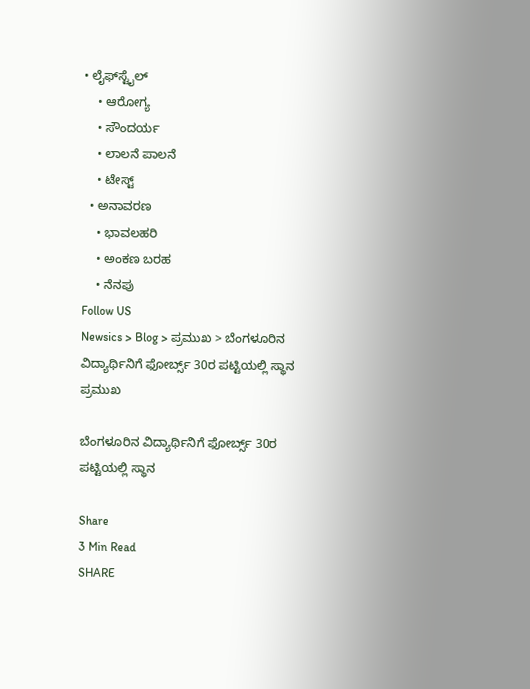• ಲೈಫ್‌ಸ್ಟೈಲ್
    • ಆರೋಗ್ಯ
    • ಸೌಂದರ್ಯ
    • ಲಾಲನೆ ಪಾಲನೆ
    • ಟೇಸ್ಟ್
  • ಅನಾವರಣ
    • ಭಾವಲಹರಿ
    • ಅಂಕಣ ಬರಹ
    • ನೆನಪು
Follow US
Newsics > Blog > ಪ್ರಮುಖ > ಬೆಂಗಳೂರಿನ ವಿದ್ಯಾರ್ಥಿನಿಗೆ ಫೋರ್ಬ್ಸ್ 30ರ ಪಟ್ಟಿಯಲ್ಲಿ ಸ್ಥಾನ
ಪ್ರಮುಖ

ಬೆಂಗಳೂರಿನ ವಿದ್ಯಾರ್ಥಿನಿಗೆ ಫೋರ್ಬ್ಸ್ 30ರ ಪಟ್ಟಿಯಲ್ಲಿ ಸ್ಥಾನ

Share
3 Min Read
SHARE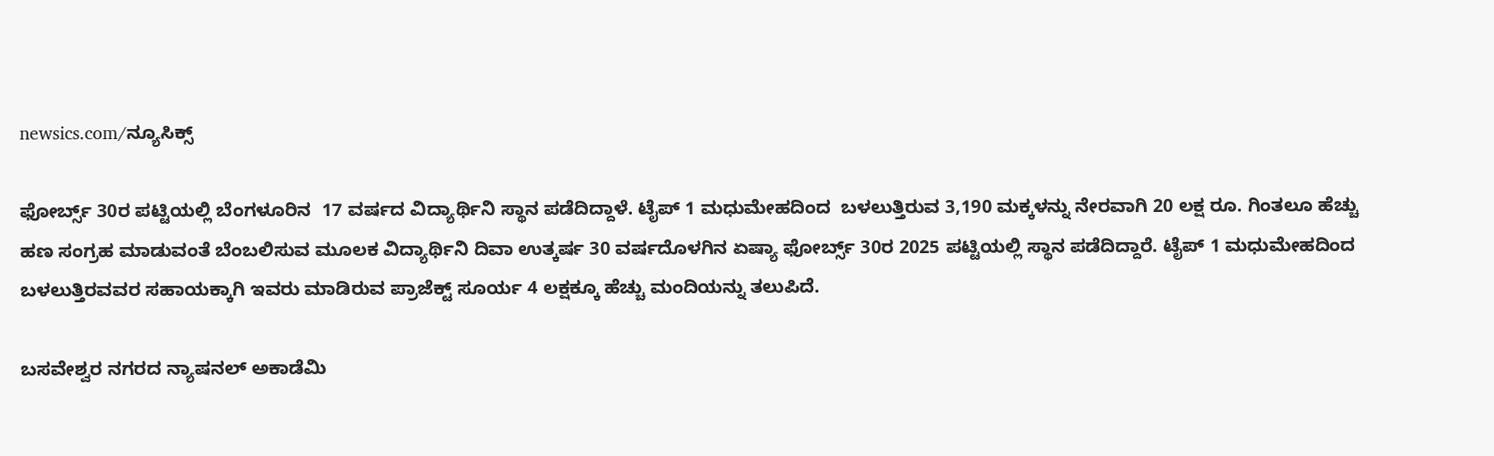newsics.com/ನ್ಯೂಸಿಕ್ಸ್

ಫೋರ್ಬ್ಸ್ 30ರ ಪಟ್ಟಿಯಲ್ಲಿ ಬೆಂಗಳೂರಿನ  17 ವರ್ಷದ ವಿದ್ಯಾರ್ಥಿನಿ ಸ್ಥಾನ ಪಡೆದಿದ್ದಾಳೆ. ಟೈಪ್ 1 ಮಧುಮೇಹದಿಂದ  ಬಳಲುತ್ತಿರುವ 3,190 ಮಕ್ಕಳನ್ನು ನೇರವಾಗಿ 20 ಲಕ್ಷ ರೂ. ಗಿಂತಲೂ ಹೆಚ್ಚು ಹಣ ಸಂಗ್ರಹ ಮಾಡುವಂತೆ ಬೆಂಬಲಿಸುವ ಮೂಲಕ ವಿದ್ಯಾರ್ಥಿನಿ ದಿವಾ ಉತ್ಕರ್ಷ 30 ವರ್ಷದೊಳಗಿನ ಏಷ್ಯಾ ಫೋರ್ಬ್ಸ್ 30ರ 2025 ಪಟ್ಟಿಯಲ್ಲಿ ಸ್ಥಾನ ಪಡೆದಿದ್ದಾರೆ. ಟೈಪ್ 1 ಮಧುಮೇಹದಿಂದ ಬಳಲುತ್ತಿರವವರ ಸಹಾಯಕ್ಕಾಗಿ ಇವರು ಮಾಡಿರುವ ಪ್ರಾಜೆಕ್ಟ್ ಸೂರ್ಯ 4 ಲಕ್ಷಕ್ಕೂ ಹೆಚ್ಚು ಮಂದಿಯನ್ನು ತಲುಪಿದೆ.

ಬಸವೇಶ್ವರ ನಗರದ ನ್ಯಾಷನಲ್ ಅಕಾಡೆಮಿ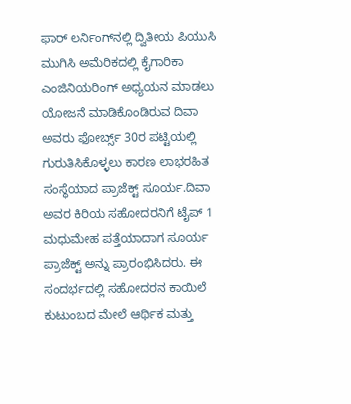ಫಾರ್ ಲರ್ನಿಂಗ್‌ನಲ್ಲಿ ದ್ವಿತೀಯ ಪಿಯುಸಿ ಮುಗಿಸಿ ಅಮೆರಿಕದಲ್ಲಿ ಕೈಗಾರಿಕಾ ಎಂಜಿನಿಯರಿಂಗ್ ಅಧ್ಯಯನ ಮಾಡಲು ಯೋಜನೆ ಮಾಡಿಕೊಂಡಿರುವ ದಿವಾ ಅವರು ಫೋರ್ಬ್ಸ್ 30ರ ಪಟ್ಟಿಯಲ್ಲಿ ಗುರುತಿಸಿಕೊಳ್ಳಲು ಕಾರಣ ಲಾಭರಹಿತ ಸಂಸ್ಥೆಯಾದ ಪ್ರಾಜೆಕ್ಟ್ ಸೂರ್ಯ.ದಿವಾ ಅವರ ಕಿರಿಯ ಸಹೋದರನಿಗೆ ಟೈಪ್ 1 ಮಧುಮೇಹ ಪತ್ತೆಯಾದಾಗ ಸೂರ್ಯ ಪ್ರಾಜೆಕ್ಟ್ ಅನ್ನು ಪ್ರಾರಂಭಿಸಿದರು. ಈ ಸಂದರ್ಭದಲ್ಲಿ ಸಹೋದರನ ಕಾಯಿಲೆ ಕುಟುಂಬದ ಮೇಲೆ ಆರ್ಥಿಕ ಮತ್ತು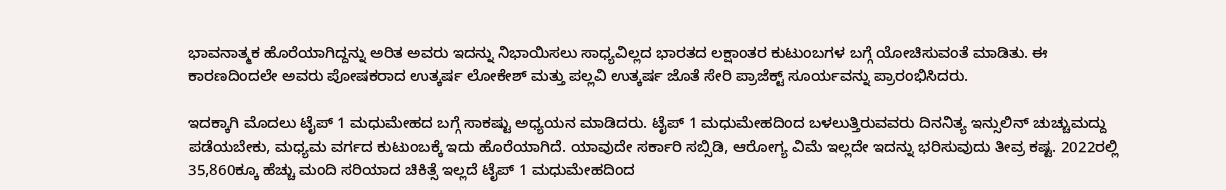ಭಾವನಾತ್ಮಕ ಹೊರೆಯಾಗಿದ್ದನ್ನು ಅರಿತ ಅವರು ಇದನ್ನು ನಿಭಾಯಿಸಲು ಸಾಧ್ಯವಿಲ್ಲದ ಭಾರತದ ಲಕ್ಷಾಂತರ ಕುಟುಂಬಗಳ ಬಗ್ಗೆ ಯೋಚಿಸುವಂತೆ ಮಾಡಿತು. ಈ ಕಾರಣದಿಂದಲೇ ಅವರು ಪೋಷಕರಾದ ಉತ್ಕರ್ಷ ಲೋಕೇಶ್ ಮತ್ತು ಪಲ್ಲವಿ ಉತ್ಕರ್ಷ ಜೊತೆ ಸೇರಿ ಪ್ರಾಜೆಕ್ಟ್ ಸೂರ್ಯವನ್ನು ಪ್ರಾರಂಭಿಸಿದರು.

ಇದಕ್ಕಾಗಿ ಮೊದಲು ಟೈಪ್ 1 ಮಧುಮೇಹದ ಬಗ್ಗೆ ಸಾಕಷ್ಟು ಅಧ್ಯಯನ ಮಾಡಿದರು. ಟೈಪ್ 1 ಮಧುಮೇಹದಿಂದ ಬಳಲುತ್ತಿರುವವರು ದಿನನಿತ್ಯ ಇನ್ಸುಲಿನ್ ಚುಚ್ಚುಮದ್ದು ಪಡೆಯಬೇಕು, ಮಧ್ಯಮ ವರ್ಗದ ಕುಟುಂಬಕ್ಕೆ ಇದು ಹೊರೆಯಾಗಿದೆ. ಯಾವುದೇ ಸರ್ಕಾರಿ ಸಬ್ಸಿಡಿ, ಆರೋಗ್ಯ ವಿಮೆ ಇಲ್ಲದೇ ಇದನ್ನು ಭರಿಸುವುದು ತೀವ್ರ ಕಷ್ಟ. 2022ರಲ್ಲಿ 35,860ಕ್ಕೂ ಹೆಚ್ಚು ಮಂದಿ ಸರಿಯಾದ ಚಿಕಿತ್ಸೆ ಇಲ್ಲದೆ ಟೈಪ್ 1 ಮಧುಮೇಹದಿಂದ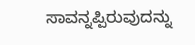ಸಾವನ್ನಪ್ಪಿರುವುದನ್ನು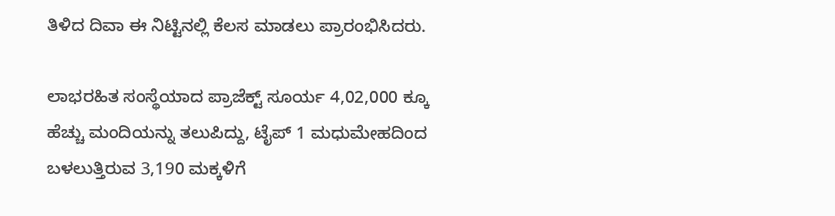ತಿಳಿದ ದಿವಾ ಈ ನಿಟ್ಟಿನಲ್ಲಿ ಕೆಲಸ ಮಾಡಲು ಪ್ರಾರಂಭಿಸಿದರು.

ಲಾಭರಹಿತ ಸಂಸ್ಥೆಯಾದ ಪ್ರಾಜೆಕ್ಟ್ ಸೂರ್ಯ 4,02,000 ಕ್ಕೂ ಹೆಚ್ಚು ಮಂದಿಯನ್ನು ತಲುಪಿದ್ದು, ಟೈಪ್ 1 ಮಧುಮೇಹದಿಂದ ಬಳಲುತ್ತಿರುವ 3,190 ಮಕ್ಕಳಿಗೆ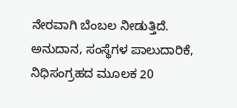ನೇರವಾಗಿ ಬೆಂಬಲ ನೀಡುತ್ತಿದೆ. ಅನುದಾನ, ಸಂಸ್ಥೆಗಳ ಪಾಲುದಾರಿಕೆ, ನಿಧಿಸಂಗ್ರಹದ ಮೂಲಕ 20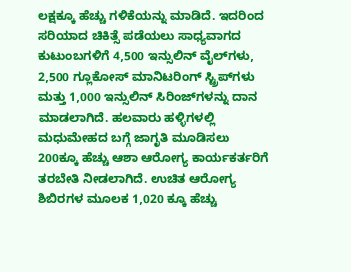ಲಕ್ಷಕ್ಕೂ ಹೆಚ್ಚು ಗಳಿಕೆಯನ್ನು ಮಾಡಿದೆ. ಇದರಿಂದ ಸರಿಯಾದ ಚಿಕಿತ್ಸೆ ಪಡೆಯಲು ಸಾಧ್ಯವಾಗದ ಕುಟುಂಬಗಳಿಗೆ 4,500 ಇನ್ಸುಲಿನ್ ವೈಲ್‌ಗಳು, 2,500 ಗ್ಲೂಕೋಸ್ ಮಾನಿಟರಿಂಗ್ ಸ್ಟ್ರಿಪ್‌ಗಳು ಮತ್ತು 1,000 ಇನ್ಸುಲಿನ್ ಸಿರಿಂಜ್‌ಗಳನ್ನು ದಾನ ಮಾಡಲಾಗಿದೆ. ಹಲವಾರು ಹಳ್ಳಿಗಳಲ್ಲಿ ಮಧುಮೇಹದ ಬಗ್ಗೆ ಜಾಗೃತಿ ಮೂಡಿಸಲು 200ಕ್ಕೂ ಹೆಚ್ಚು ಆಶಾ ಆರೋಗ್ಯ ಕಾರ್ಯಕರ್ತರಿಗೆ ತರಬೇತಿ ನೀಡಲಾಗಿದೆ. ಉಚಿತ ಆರೋಗ್ಯ ಶಿಬಿರಗಳ ಮೂಲಕ 1,020 ಕ್ಕೂ ಹೆಚ್ಚು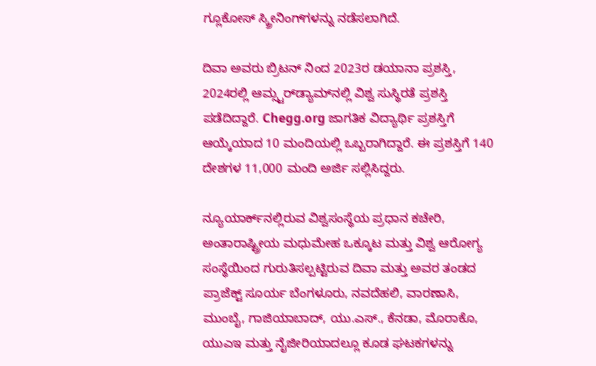ಗ್ಲೂಕೋಸ್ ಸ್ಕ್ರೀನಿಂಗ್‌ಗಳನ್ನು ನಡೆಸಲಾಗಿದೆ.

ದಿವಾ ಅವರು ಬ್ರಿಟನ್ ನಿಂದ 2023ರ ಡಯಾನಾ ಪ್ರಶಸ್ತಿ, 2024ರಲ್ಲಿ ಆಮ್ಸ್ಟರ್‌ಡ್ಯಾಮ್‌ನಲ್ಲಿ ವಿಶ್ವ ಸುಸ್ಥಿರತೆ ಪ್ರಶಸ್ತಿ ಪಡೆದಿದ್ದಾರೆ. Chegg.org ಜಾಗತಿಕ ವಿದ್ಯಾರ್ಥಿ ಪ್ರಶಸ್ತಿಗೆ ಆಯ್ಕೆಯಾದ 10 ಮಂದಿಯಲ್ಲಿ ಒಬ್ಬರಾಗಿದ್ದಾರೆ. ಈ ಪ್ರಶಸ್ತಿಗೆ 140 ದೇಶಗಳ 11,000 ಮಂದಿ ಅರ್ಜಿ ಸಲ್ಲಿಸಿದ್ದರು.

ನ್ಯೂಯಾರ್ಕ್‌ನಲ್ಲಿರುವ ವಿಶ್ವಸಂಸ್ಥೆಯ ಪ್ರಧಾನ ಕಚೇರಿ, ಅಂತಾರಾಷ್ಟ್ರೀಯ ಮಧುಮೇಹ ಒಕ್ಕೂಟ ಮತ್ತು ವಿಶ್ವ ಆರೋಗ್ಯ ಸಂಸ್ಥೆಯಿಂದ ಗುರುತಿಸಲ್ಪಟ್ಟಿರುವ ದಿವಾ ಮತ್ತು ಅವರ ತಂಡದ ಪ್ರಾಜೆಕ್ಟ್ ಸೂರ್ಯ ಬೆಂಗಳೂರು, ನವದೆಹಲಿ, ವಾರಣಾಸಿ, ಮುಂಬೈ, ಗಾಜಿಯಾಬಾದ್, ಯು.ಎಸ್., ಕೆನಡಾ, ಮೊರಾಕೊ, ಯುಎಇ ಮತ್ತು ನೈಜೀರಿಯಾದಲ್ಲೂ ಕೂಡ ಘಟಕಗಳನ್ನು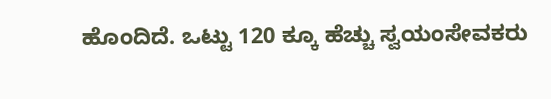ಹೊಂದಿದೆ. ಒಟ್ಟು 120 ಕ್ಕೂ ಹೆಚ್ಚು ಸ್ವಯಂಸೇವಕರು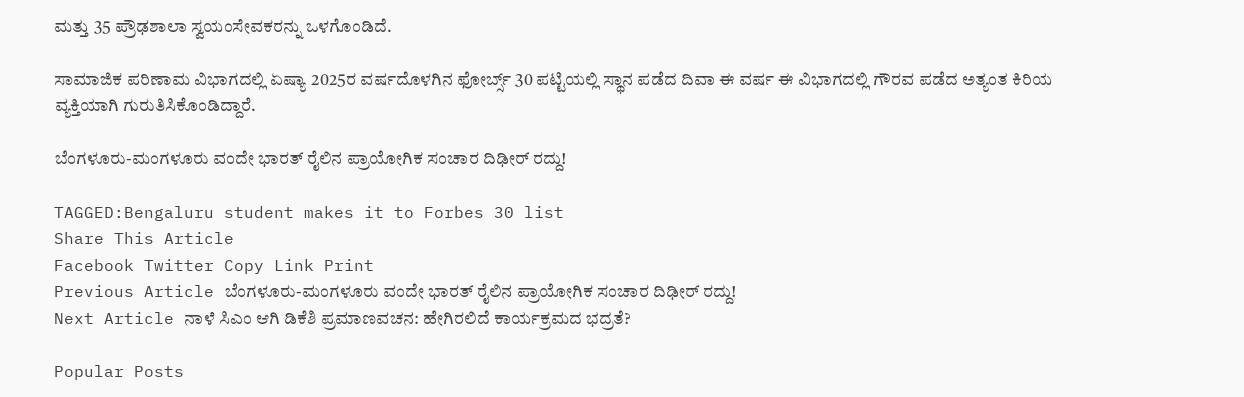ಮತ್ತು 35 ಪ್ರೌಢಶಾಲಾ ಸ್ವಯಂಸೇವಕರನ್ನು ಒಳಗೊಂಡಿದೆ.

ಸಾಮಾಜಿಕ ಪರಿಣಾಮ ವಿಭಾಗದಲ್ಲಿ ಏಷ್ಯಾ 2025ರ ವರ್ಷದೊಳಗಿನ ಫೋರ್ಬ್ಸ್ 30 ಪಟ್ಟಿಯಲ್ಲಿ ಸ್ಥಾನ ಪಡೆದ ದಿವಾ ಈ ವರ್ಷ ಈ ವಿಭಾಗದಲ್ಲಿ ಗೌರವ ಪಡೆದ ಅತ್ಯಂತ ಕಿರಿಯ ವ್ಯಕ್ತಿಯಾಗಿ ಗುರುತಿಸಿಕೊಂಡಿದ್ದಾರೆ.

ಬೆಂಗಳೂರು-ಮಂಗಳೂರು ವಂದೇ ಭಾರತ್ ರೈಲಿನ ಪ್ರಾಯೋಗಿಕ ಸಂಚಾರ ದಿಢೀರ್ ರದ್ದು!

TAGGED:Bengaluru student makes it to Forbes 30 list
Share This Article
Facebook Twitter Copy Link Print
Previous Article ಬೆಂಗಳೂರು-ಮಂಗಳೂರು ವಂದೇ ಭಾರತ್ ರೈಲಿನ ಪ್ರಾಯೋಗಿಕ ಸಂಚಾರ ದಿಢೀರ್ ರದ್ದು!
Next Article ನಾಳೆ ಸಿಎಂ ಆಗಿ ಡಿಕೆಶಿ ಪ್ರಮಾಣವಚನ: ಹೇಗಿರಲಿದೆ ಕಾರ್ಯಕ್ರಮದ ಭದ್ರತೆ?

Popular Posts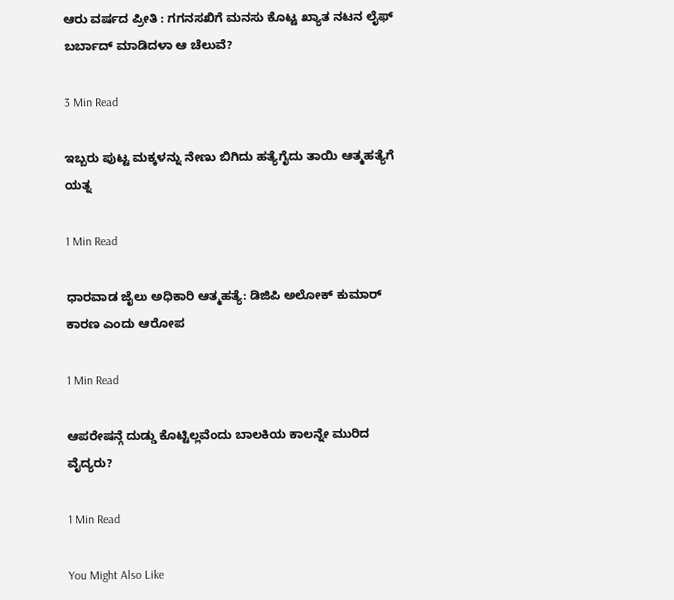ಆರು ವರ್ಷದ ಪ್ರೀತಿ : ಗಗನಸಖಿಗೆ ಮನಸು ಕೊಟ್ಟ ಖ್ಯಾತ ನಟನ ಲೈಫ್ ಬರ್ಬಾದ್ ಮಾಡಿದಳಾ ಆ ಚೆಲುವೆ?

3 Min Read

ಇಬ್ಬರು ಪುಟ್ಟ ಮಕ್ಕಳನ್ನು ನೇಣು ಬಿಗಿದು ಹತ್ಯೆಗೈದು ತಾಯಿ ಆತ್ಮಹತ್ಯೆಗೆ ಯತ್ನ

1 Min Read

ಧಾರವಾಡ ಜೈಲು ಅಧಿಕಾರಿ ಆತ್ಮಹತ್ಯೆ: ಡಿಜಿಪಿ ಅಲೋಕ್ ಕುಮಾರ್ ಕಾರಣ ಎಂದು ಆರೋಪ

1 Min Read

ಆಪರೇಷನ್ಗೆ ದುಡ್ಡು ಕೊಟ್ಟಿಲ್ಲವೆಂದು ಬಾಲಕಿಯ ಕಾಲನ್ನೇ ಮುರಿದ ವೈದ್ಯರು?

1 Min Read

You Might Also Like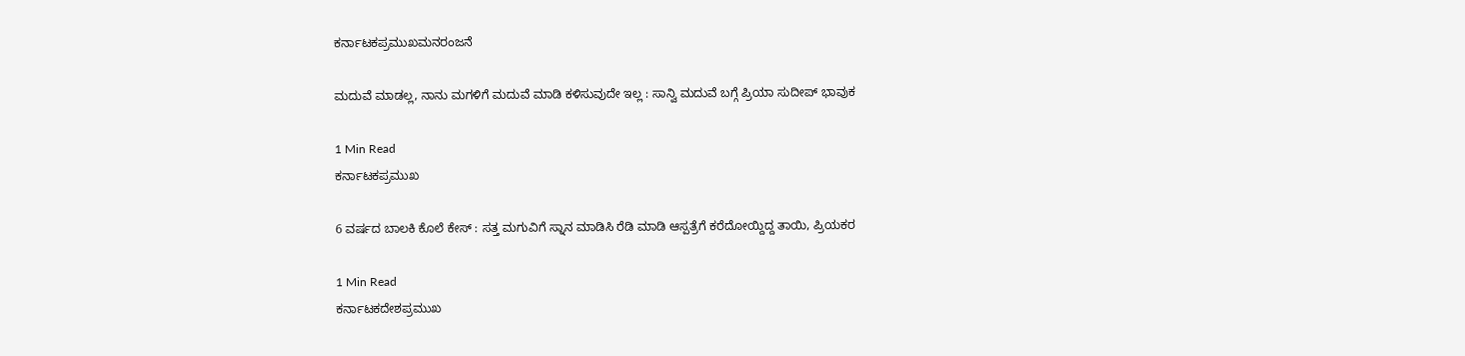ಕರ್ನಾಟಕಪ್ರಮುಖಮನರಂಜನೆ

ಮದುವೆ ಮಾಡಲ್ಲ, ನಾನು ಮಗಳಿಗೆ ಮದುವೆ ಮಾಡಿ ಕಳಿಸುವುದೇ ಇಲ್ಲ : ಸಾನ್ವಿ ಮದುವೆ ಬಗ್ಗೆ ಪ್ರಿಯಾ ಸುದೀಪ್ ಭಾವುಕ

1 Min Read
ಕರ್ನಾಟಕಪ್ರಮುಖ

6 ವರ್ಷದ ಬಾಲಕಿ ಕೊಲೆ ಕೇಸ್ : ಸತ್ತ ಮಗುವಿಗೆ ಸ್ನಾನ ಮಾಡಿಸಿ ರೆಡಿ ಮಾಡಿ ಆಸ್ಪತ್ರೆಗೆ ಕರೆದೋಯ್ದಿದ್ದ ತಾಯಿ, ಪ್ರಿಯಕರ

1 Min Read
ಕರ್ನಾಟಕದೇಶಪ್ರಮುಖ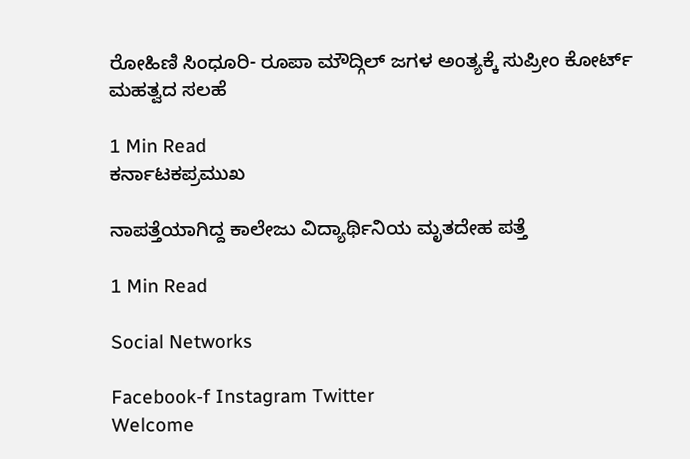ರೋಹಿಣಿ ಸಿಂಧೂರಿ- ರೂಪಾ ಮೌದ್ಗಿಲ್ ಜಗಳ ಅಂತ್ಯಕ್ಕೆ ಸುಪ್ರೀಂ ಕೋರ್ಟ್ ಮಹತ್ವದ ಸಲಹೆ

1 Min Read
ಕರ್ನಾಟಕಪ್ರಮುಖ

ನಾಪತ್ತೆಯಾಗಿದ್ದ ಕಾಲೇಜು ವಿದ್ಯಾರ್ಥಿನಿಯ ಮೃತದೇಹ ಪತ್ತೆ

1 Min Read

Social Networks

Facebook-f Instagram Twitter
Welcome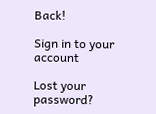Back!

Sign in to your account

Lost your password?